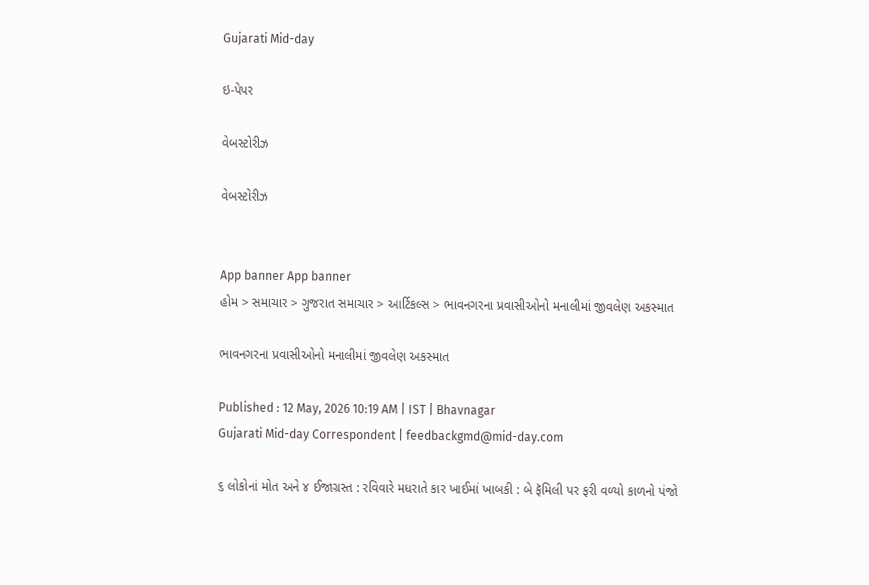Gujarati Mid-day

ઇ-પેપર

વેબસ્ટોરીઝ

વેબસ્ટોરીઝ


App banner App banner
હોમ > સમાચાર > ગુજરાત સમાચાર > આર્ટિકલ્સ > ભાવનગરના પ્રવાસીઓનો મનાલીમાં જીવલેણ અકસ્માત

ભાવનગરના પ્રવાસીઓનો મનાલીમાં જીવલેણ અકસ્માત

Published : 12 May, 2026 10:19 AM | IST | Bhavnagar
Gujarati Mid-day Correspondent | feedbackgmd@mid-day.com

૬ લોકોનાં મોત અને ૪ ઈજાગ્રસ્ત : રવિવારે મધરાતે કાર ખાઈમાં ખાબકી : બે ફૅમિલી પર ફરી વળ્યો કાળનો પંજો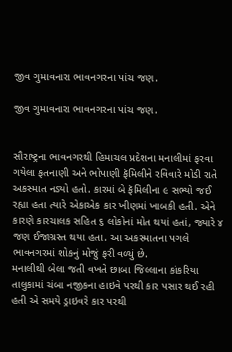જીવ ગુમાવનારા ભાવનગરના પાંચ જણ.

જીવ ગુમાવનારા ભાવનગરના પાંચ જણ.


સૌરાષ્ટ્રના ભાવનગરથી હિમાચલ પ્રદેશના મનાલીમાં ફરવા ગયેલા ફતનાણી અને ભોપાણી ફૅમિલીને રવિવારે મોડી રાતે અકસ્માત નડ્યો હતો. કારમાં બે ફૅમિલીના ૯ સભ્યો જઈ રહ્યા હતા ત્યારે એકાએક કાર ખીણમાં ખાબકી હતી. એને કારણે કારચાલક સહિત ૬ લોકોનાં મોત થયાં હતાં, જ્યારે ૪ જણ ઈજાગ્રસ્ત થયા હતા. આ અકસ્માતના પગલે ભાવનગરમાં શોકનું મોજું ફરી વળ્યું છે.
મનાલીથી બેલા જતી વખતે છાબા જિલ્લાના કાંકરિયા તાલુકામાં ચંબા નજીકના હાઇવે પરથી કાર પસાર થઈ રહી હતી એ સમયે ડ્રાઇવરે કાર પરથી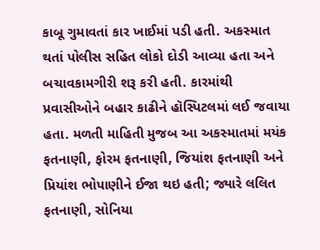કાબૂ ગુમાવતાં કાર ખાઈમાં પડી હતી. અકસ્માત થતાં પોલીસ સહિત લોકો દોડી આવ્યા હતા અને બચાવકામગીરી શરૂ કરી હતી. કારમાંથી પ્રવાસીઓને બહાર કાઢીને હૉસ્પિટલમાં લઈ જવાયા હતા. મળતી માહિતી મુજબ આ અકસ્માતમાં મયંક ફતનાણી, ફોરમ ફતનાણી, જિયાંશ ફતનાણી અને પ્રિયાંશ ભોપાણીને ઈજા થઇ હતી; જ્યારે લલિત ફતનાણી, સોનિયા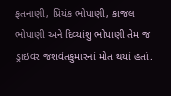ફતનાણી, પ્રિયંક ભોપાણી, કાજલ ભોપાણી અને દિવ્યાંશુ ભોપાણી તેમ જ ડ્રાઇવર જશવંતકુમારનાં મોત થયાં હતાં.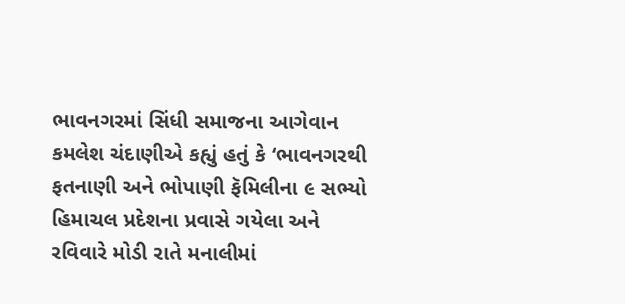ભાવનગરમાં સિંધી સમાજના આગેવાન કમલેશ ચંદાણીએ કહ્યું હતું કે ‘ભાવનગરથી ફતનાણી અને ભોપાણી ફૅમિલીના ૯ સભ્યો હિમાચલ પ્રદેશના પ્રવાસે ગયેલા અને રવિવારે મોડી રાતે મનાલીમાં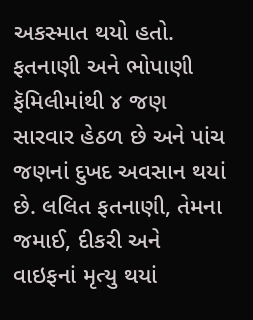અકસ્માત થયો હતો. ફતનાણી અને ભોપાણી ફૅમિલીમાંથી ૪ જણ સારવાર હેઠળ છે અને પાંચ જણનાં દુખદ અવસાન થયાં છે. લલિત ફતનાણી, તેમના જમાઈ, દીકરી અને વાઇફનાં મૃત્યુ થયાં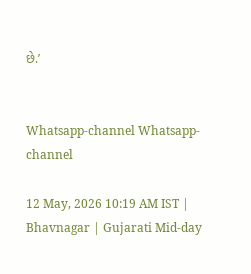છે.’


Whatsapp-channel Whatsapp-channel

12 May, 2026 10:19 AM IST | Bhavnagar | Gujarati Mid-day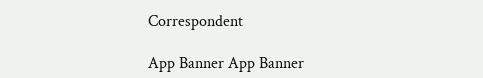Correspondent

App Banner App Banner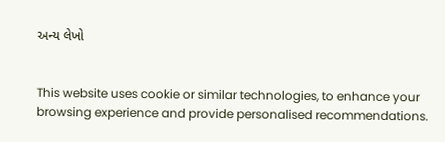અન્ય લેખો


This website uses cookie or similar technologies, to enhance your browsing experience and provide personalised recommendations.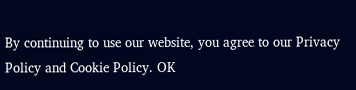By continuing to use our website, you agree to our Privacy Policy and Cookie Policy. OK